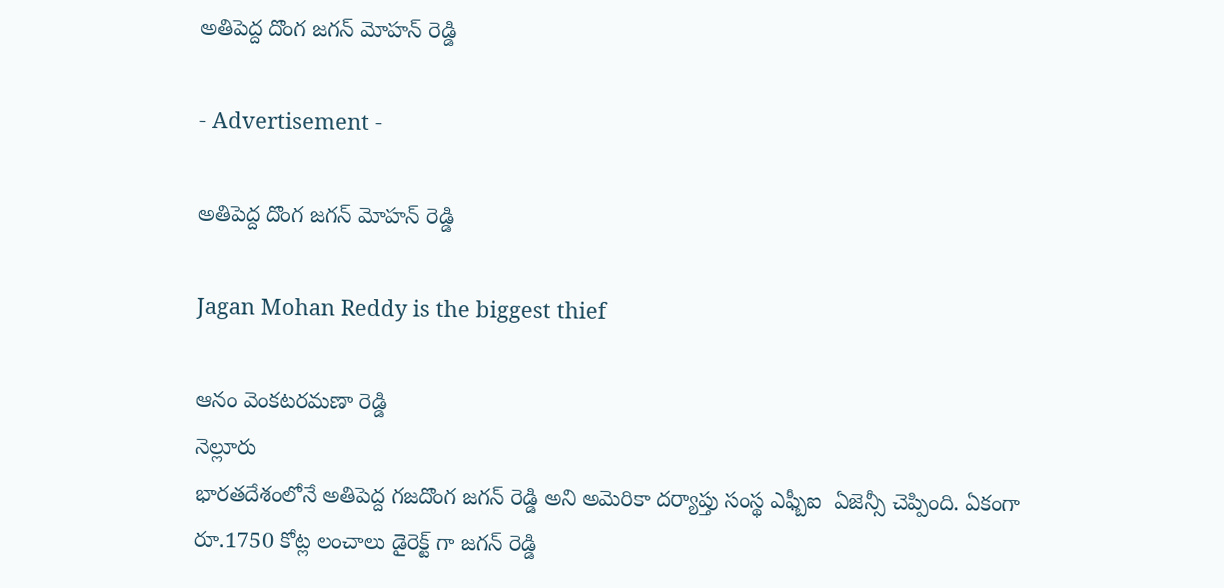అతిపెద్ద దొంగ జగన్ మోహన్ రెడ్డి

- Advertisement -

అతిపెద్ద దొంగ జగన్ మోహన్ రెడ్డి

Jagan Mohan Reddy is the biggest thief

ఆనం వెంకటరమణా రెడ్డి
నెల్లూరు
భారతదేశంలోనే అతిపెద్ద గజదొంగ జగన్ రెడ్డి అని అమెరికా దర్యాప్తు సంస్థ ఎఫ్బీఐ  ఏజెన్సీ చెప్పింది. ఏకంగా రూ.1750 కోట్ల లంచాలు డైరెక్ట్ గా జగన్ రెడ్డి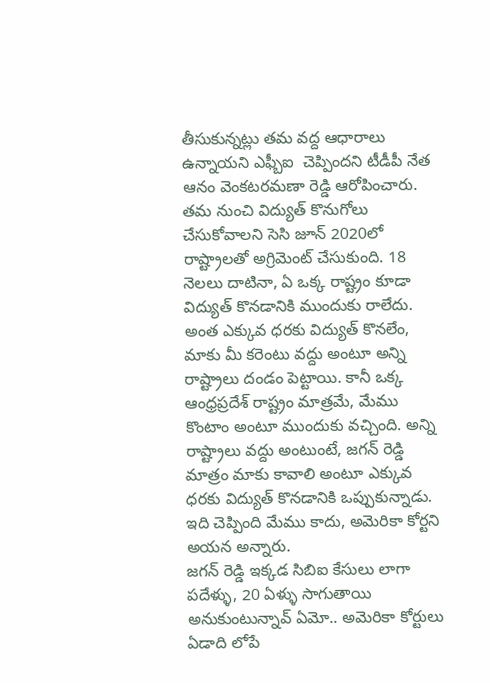తీసుకున్నట్లు తమ వద్ద ఆధారాలు ఉన్నాయని ఎఫ్బీఐ  చెప్పిందని టీడీపీ నేత ఆనం వెంకటరమణా రెడ్డి ఆరోపించారు.
తమ నుంచి విద్యుత్ కొనుగోలు చేసుకోవాలని సెసి జూన్ 2020లో రాష్ట్రాలతో అగ్రిమెంట్ చేసుకుంది. 18 నెలలు దాటినా, ఏ ఒక్క రాష్ట్రం కూడా విద్యుత్ కొనడానికి ముందుకు రాలేదు. అంత ఎక్కువ ధరకు విద్యుత్ కొనలేం, మాకు మీ కరెంటు వద్దు అంటూ అన్ని రాష్ట్రాలు దండం పెట్టాయి. కానీ ఒక్క ఆంధ్రప్రదేశ్ రాష్ట్రం మాత్రమే, మేము కొంటాం అంటూ ముందుకు వచ్చింది. అన్ని రాష్ట్రాలు వద్దు అంటుంటే, జగన్ రెడ్డి మాత్రం మాకు కావాలి అంటూ ఎక్కువ ధరకు విద్యుత్ కొనడానికి ఒప్పుకున్నాడు. ఇది చెప్పింది మేము కాదు, అమెరికా కోర్టని అయన అన్నారు.
జగన్ రెడ్డి ఇక్కడ సిబిఐ కేసులు లాగా పదేళ్ళు, 20 ఏళ్ళు సాగుతాయి అనుకుంటున్నావ్ ఏమో.. అమెరికా కోర్టులు ఏడాది లోపే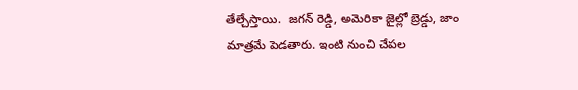తేల్చేస్తాయి.  జగన్ రెడ్డి, అమెరికా జైల్లో బ్రెడ్డు, జాం మాత్రమే పెడతారు. ఇంటి నుంచి చేపల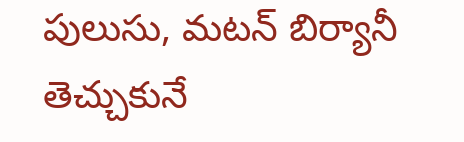పులుసు, మటన్ బిర్యానీ తెచ్చుకునే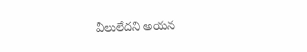వీలులేదని అయన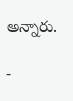అన్నారు.

-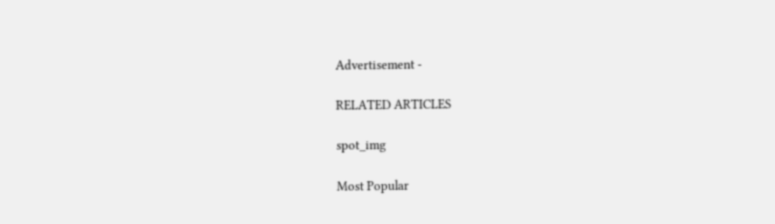Advertisement -

RELATED ARTICLES

spot_img

Most Popular